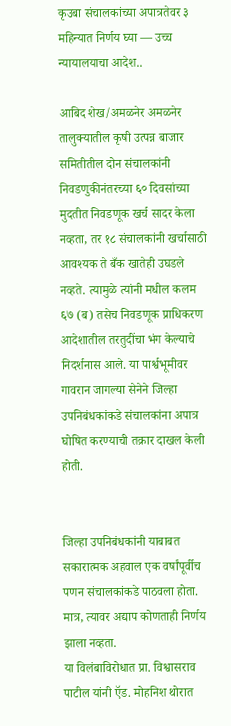कृउबा संचालकांच्या अपात्रतेवर ३ महिन्यात निर्णय घ्या — उच्च न्यायालयाचा आदेश..

आबिद शेख/अमळनेर अमळनेर तालुक्यातील कृषी उत्पन्न बाजार समितीतील दोन संचालकांनी निवडणुकीनंतरच्या ६० दिवसांच्या मुदतीत निवडणूक खर्च सादर केला नव्हता, तर १८ संचालकांनी खर्चासाठी आवश्यक ते बँक खातेही उघडले नव्हते. त्यामुळे त्यांनी मधील कलम ६७ (ब) तसेच निवडणूक प्राधिकरण आदेशातील तरतुदींचा भंग केल्याचे निदर्शनास आले. या पार्श्वभूमीवर गावरान जागल्या सेनेने जिल्हा उपनिबंधकांकडे संचालकांना अपात्र घोषित करण्याची तक्रार दाखल केली होती.


जिल्हा उपनिबंधकांनी याबाबत सकारात्मक अहवाल एक वर्षांपूर्वीच पणन संचालकांकडे पाठवला होता. मात्र, त्यावर अद्याप कोणताही निर्णय झाला नव्हता.
या विलंबाविरोधात प्रा. विश्वासराव पाटील यांनी ऍड. मोहनिश थोरात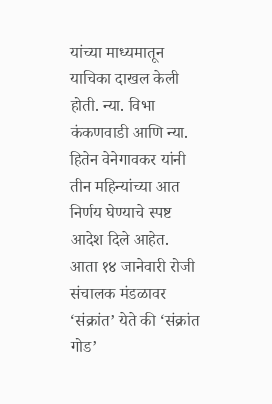यांच्या माध्यमातून याचिका दाखल केली होती. न्या. विभा कंकणवाडी आणि न्या. हितेन वेनेगावकर यांनी तीन महिन्यांच्या आत निर्णय घेण्याचे स्पष्ट आदेश दिले आहेत.
आता १४ जानेवारी रोजी संचालक मंडळावर ‘संक्रांत’ येते की ‘संक्रांत गोड’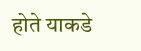होते याकडे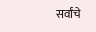सर्वांचे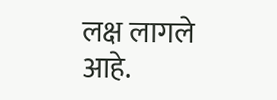लक्ष लागले आहे.